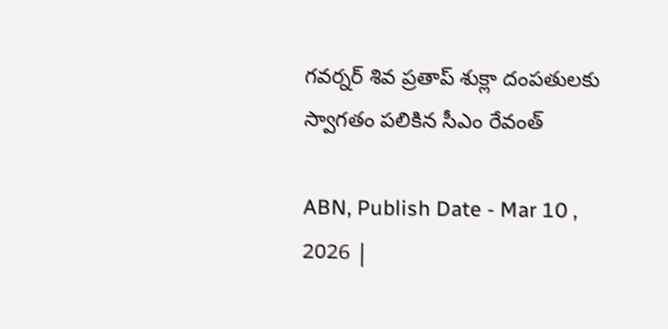గవర్నర్ శివ ప్రతాప్ శుక్లా దంపతులకు స్వాగతం పలికిన సీఎం రేవంత్

ABN, Publish Date - Mar 10 , 2026 |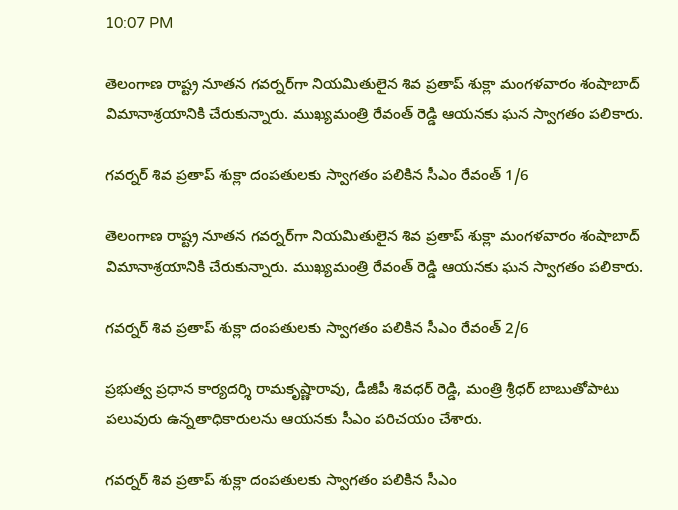10:07 PM

తెలంగాణ రాష్ట్ర నూతన గవర్నర్‌గా నియమితులైన శివ ప్రతాప్ శుక్లా మంగళవారం శంషాబాద్ విమానాశ్రయానికి చేరుకున్నారు. ముఖ్యమంత్రి రేవంత్ రెడ్డి ఆయనకు ఘన స్వాగతం పలికారు.

గవర్నర్ శివ ప్రతాప్ శుక్లా దంపతులకు స్వాగతం పలికిన సీఎం రేవంత్ 1/6

తెలంగాణ రాష్ట్ర నూతన గవర్నర్‌గా నియమితులైన శివ ప్రతాప్ శుక్లా మంగళవారం శంషాబాద్ విమానాశ్రయానికి చేరుకున్నారు. ముఖ్యమంత్రి రేవంత్ రెడ్డి ఆయనకు ఘన స్వాగతం పలికారు.

గవర్నర్ శివ ప్రతాప్ శుక్లా దంపతులకు స్వాగతం పలికిన సీఎం రేవంత్ 2/6

ప్రభుత్వ ప్రధాన కార్యదర్శి రామకృష్ణారావు, డీజీపీ శివధర్ రెడ్డి, మంత్రి శ్రీధర్ బాబుతోపాటు పలువురు ఉన్నతాధికారులను ఆయనకు సీఎం పరిచయం చేశారు.

గవర్నర్ శివ ప్రతాప్ శుక్లా దంపతులకు స్వాగతం పలికిన సీఎం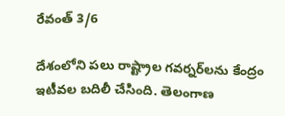రేవంత్ 3/6

దేశంలోని పలు రాష్ట్రాల గవర్నర్‌లను కేంద్రం ఇటీవల బదిలీ చేసింది. తెలంగాణ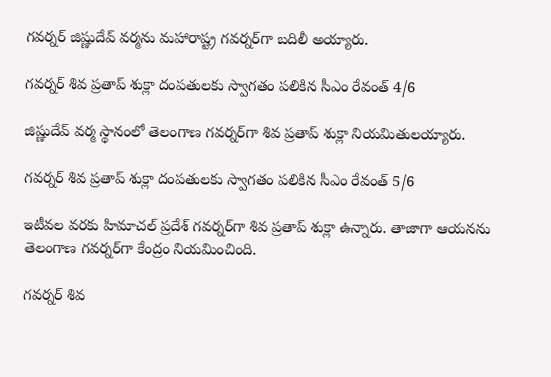గవర్నర్ జిష్ణుదేవ్ వర్మను మహారాష్ట్ర గవర్నర్‌గా బదిలీ అయ్యారు.

గవర్నర్ శివ ప్రతాప్ శుక్లా దంపతులకు స్వాగతం పలికిన సీఎం రేవంత్ 4/6

జిష్ణుదేవ్ వర్మ స్థానంలో తెలంగాణ గవర్నర్‌గా శివ ప్రతాప్ శుక్లా నియమితులయ్యారు.

గవర్నర్ శివ ప్రతాప్ శుక్లా దంపతులకు స్వాగతం పలికిన సీఎం రేవంత్ 5/6

ఇటీవల వరకు హిమాచల్ ప్రదేశ్‌ గవర్నర్‌గా శివ ప్రతాప్ శుక్లా ఉన్నారు. తాజాగా ఆయనను తెలంగాణ గవర్నర్‌గా కేంద్రం నియమించింది.

గవర్నర్ శివ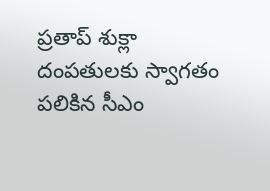ప్రతాప్ శుక్లా దంపతులకు స్వాగతం పలికిన సీఎం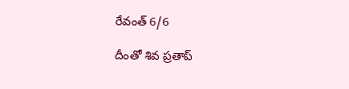రేవంత్ 6/6

దీంతో శివ ప్రతాప్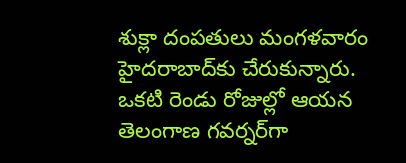శుక్లా దంపతులు మంగళవారం హైదరాబాద్‌కు చేరుకున్నారు. ఒకటి రెండు రోజుల్లో ఆయన తెలంగాణ గవర్నర్‌గా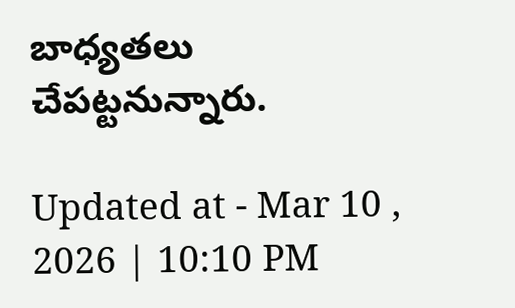బాధ్యతలు చేపట్టనున్నారు.

Updated at - Mar 10 , 2026 | 10:10 PM